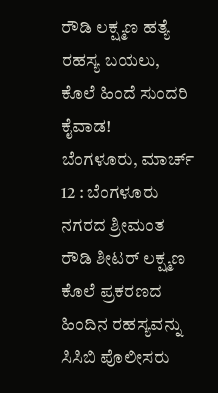ರೌಡಿ ಲಕ್ಷ್ಮಣ ಹತ್ಯೆ ರಹಸ್ಯ ಬಯಲು, ಕೊಲೆ ಹಿಂದೆ ಸುಂದರಿ ಕೈವಾಡ!
ಬೆಂಗಳೂರು, ಮಾರ್ಚ್ 12 : ಬೆಂಗಳೂರು ನಗರದ ಶ್ರೀಮಂತ ರೌಡಿ ಶೀಟರ್ ಲಕ್ಷ್ಮಣ ಕೊಲೆ ಪ್ರಕರಣದ ಹಿಂದಿನ ರಹಸ್ಯವನ್ನು ಸಿಸಿಬಿ ಪೊಲೀಸರು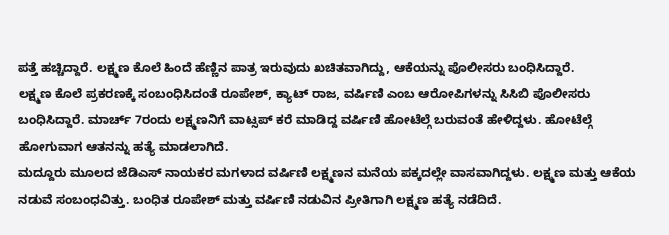ಪತ್ತೆ ಹಚ್ಚಿದ್ದಾರೆ. ಲಕ್ಷ್ಮಣ ಕೊಲೆ ಹಿಂದೆ ಹೆಣ್ಣಿನ ಪಾತ್ರ ಇರುವುದು ಖಚಿತವಾಗಿದ್ದು, ಆಕೆಯನ್ನು ಪೊಲೀಸರು ಬಂಧಿಸಿದ್ದಾರೆ.
ಲಕ್ಷ್ಮಣ ಕೊಲೆ ಪ್ರಕರಣಕ್ಕೆ ಸಂಬಂಧಿಸಿದಂತೆ ರೂಪೇಶ್, ಕ್ಯಾಟ್ ರಾಜ, ವರ್ಷಿಣಿ ಎಂಬ ಆರೋಪಿಗಳನ್ನು ಸಿಸಿಬಿ ಪೊಲೀಸರು ಬಂಧಿಸಿದ್ದಾರೆ. ಮಾರ್ಚ್ 7ರಂದು ಲಕ್ಷ್ಮಣನಿಗೆ ವಾಟ್ಸಪ್ ಕರೆ ಮಾಡಿದ್ದ ವರ್ಷಿಣಿ ಹೋಟೆಲ್ಗೆ ಬರುವಂತೆ ಹೇಳಿದ್ದಳು. ಹೋಟೆಲ್ಗೆ ಹೋಗುವಾಗ ಆತನನ್ನು ಹತ್ಯೆ ಮಾಡಲಾಗಿದೆ.
ಮದ್ದೂರು ಮೂಲದ ಜೆಡಿಎಸ್ ನಾಯಕರ ಮಗಳಾದ ವರ್ಷಿಣಿ ಲಕ್ಷ್ಮಣನ ಮನೆಯ ಪಕ್ಕದಲ್ಲೇ ವಾಸವಾಗಿದ್ದಳು. ಲಕ್ಷ್ಮಣ ಮತ್ತು ಆಕೆಯ ನಡುವೆ ಸಂಬಂಧವಿತ್ತು. ಬಂಧಿತ ರೂಪೇಶ್ ಮತ್ತು ವರ್ಷಿಣಿ ನಡುವಿನ ಪ್ರೀತಿಗಾಗಿ ಲಕ್ಷ್ಮಣ ಹತ್ಯೆ ನಡೆದಿದೆ.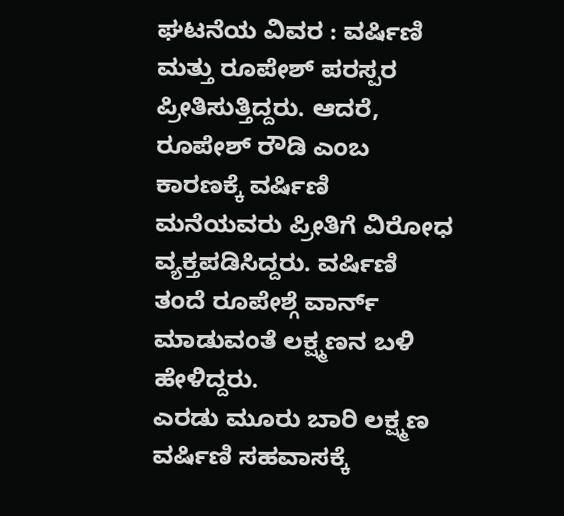ಘಟನೆಯ ವಿವರ : ವರ್ಷಿಣಿ ಮತ್ತು ರೂಪೇಶ್ ಪರಸ್ಪರ ಪ್ರೀತಿಸುತ್ತಿದ್ದರು. ಆದರೆ, ರೂಪೇಶ್ ರೌಡಿ ಎಂಬ ಕಾರಣಕ್ಕೆ ವರ್ಷಿಣಿ ಮನೆಯವರು ಪ್ರೀತಿಗೆ ವಿರೋಧ ವ್ಯಕ್ತಪಡಿಸಿದ್ದರು. ವರ್ಷಿಣಿ ತಂದೆ ರೂಪೇಶ್ಗೆ ವಾರ್ನ್ ಮಾಡುವಂತೆ ಲಕ್ಷ್ಮಣನ ಬಳಿ ಹೇಳಿದ್ದರು.
ಎರಡು ಮೂರು ಬಾರಿ ಲಕ್ಷ್ಮಣ ವರ್ಷಿಣಿ ಸಹವಾಸಕ್ಕೆ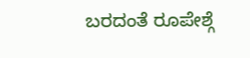ಬರದಂತೆ ರೂಪೇಶ್ಗೆ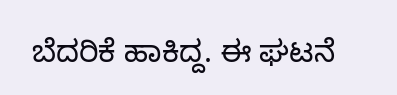ಬೆದರಿಕೆ ಹಾಕಿದ್ದ. ಈ ಘಟನೆ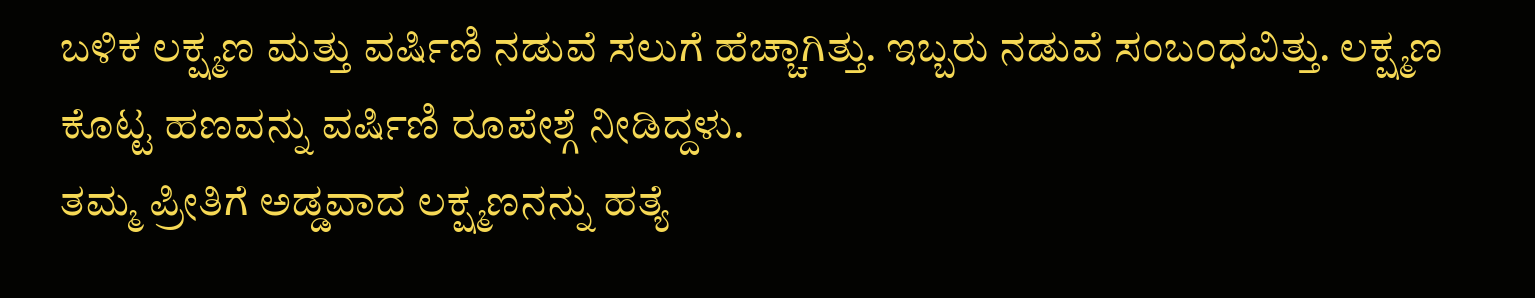ಬಳಿಕ ಲಕ್ಷ್ಮಣ ಮತ್ತು ವರ್ಷಿಣಿ ನಡುವೆ ಸಲುಗೆ ಹೆಚ್ಚಾಗಿತ್ತು. ಇಬ್ಬರು ನಡುವೆ ಸಂಬಂಧವಿತ್ತು. ಲಕ್ಷ್ಮಣ ಕೊಟ್ಟ ಹಣವನ್ನು ವರ್ಷಿಣಿ ರೂಪೇಶ್ಗೆ ನೀಡಿದ್ದಳು.
ತಮ್ಮ ಪ್ರೀತಿಗೆ ಅಡ್ಡವಾದ ಲಕ್ಷ್ಮಣನನ್ನು ಹತ್ಯೆ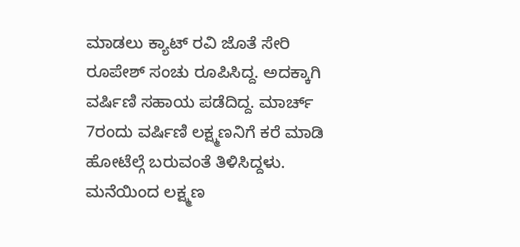ಮಾಡಲು ಕ್ಯಾಟ್ ರವಿ ಜೊತೆ ಸೇರಿ ರೂಪೇಶ್ ಸಂಚು ರೂಪಿಸಿದ್ದ. ಅದಕ್ಕಾಗಿ ವರ್ಷಿಣಿ ಸಹಾಯ ಪಡೆದಿದ್ದ. ಮಾರ್ಚ್ 7ರಂದು ವರ್ಷಿಣಿ ಲಕ್ಷ್ಮಣನಿಗೆ ಕರೆ ಮಾಡಿ ಹೋಟೆಲ್ಗೆ ಬರುವಂತೆ ತಿಳಿಸಿದ್ದಳು.
ಮನೆಯಿಂದ ಲಕ್ಷ್ಮಣ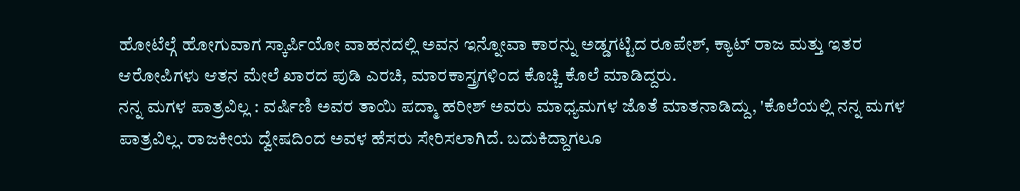ಹೋಟೆಲ್ಗೆ ಹೋಗುವಾಗ ಸ್ಕಾರ್ಪಿಯೋ ವಾಹನದಲ್ಲಿ ಅವನ ಇನ್ನೋವಾ ಕಾರನ್ನು ಅಡ್ಡಗಟ್ಟಿದ ರೂಪೇಶ್, ಕ್ಯಾಟ್ ರಾಜ ಮತ್ತು ಇತರ ಆರೋಪಿಗಳು ಆತನ ಮೇಲೆ ಖಾರದ ಪುಡಿ ಎರಚಿ, ಮಾರಕಾಸ್ತ್ರಗಳಿಂದ ಕೊಚ್ಚಿ ಕೊಲೆ ಮಾಡಿದ್ದರು.
ನನ್ನ ಮಗಳ ಪಾತ್ರವಿಲ್ಲ : ವರ್ಷಿಣಿ ಅವರ ತಾಯಿ ಪದ್ಮಾ ಹರೀಶ್ ಅವರು ಮಾಧ್ಯಮಗಳ ಜೊತೆ ಮಾತನಾಡಿದ್ದು, 'ಕೊಲೆಯಲ್ಲಿ ನನ್ನ ಮಗಳ ಪಾತ್ರವಿಲ್ಲ. ರಾಜಕೀಯ ದ್ವೇಷದಿಂದ ಅವಳ ಹೆಸರು ಸೇರಿಸಲಾಗಿದೆ. ಬದುಕಿದ್ದಾಗಲೂ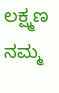ಲಕ್ಷ್ಮಣ ನಮ್ಮ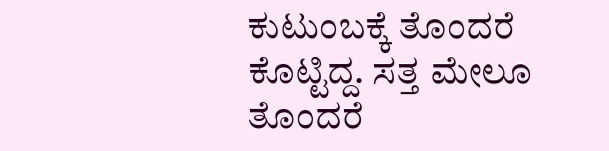ಕುಟುಂಬಕ್ಕೆ ತೊಂದರೆ ಕೊಟ್ಟಿದ್ದ. ಸತ್ತ ಮೇಲೂ ತೊಂದರೆ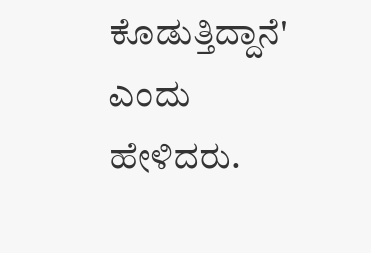ಕೊಡುತ್ತಿದ್ದಾನೆ' ಎಂದು ಹೇಳಿದರು.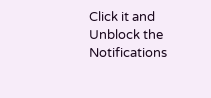Click it and Unblock the Notifications